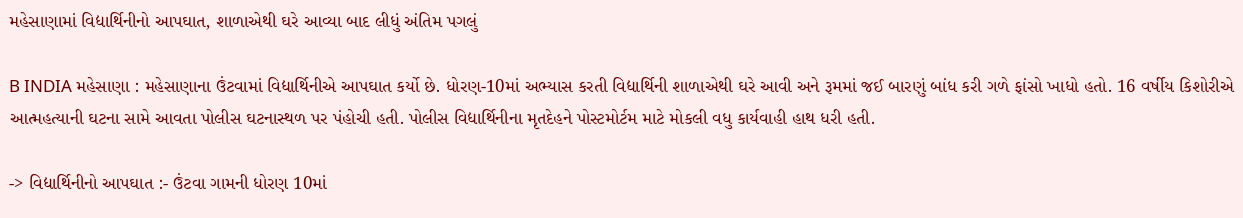મહેસાણામાં વિદ્યાર્થિનીનો આપઘાત, શાળાએથી ઘરે આવ્યા બાદ લીધું અંતિમ પગલું

B INDIA મહેસાણા : મહેસાણાના ઉંટવામાં વિદ્યાર્થિનીએ આપઘાત કર્યો છે. ધોરણ-10માં અભ્યાસ કરતી વિદ્યાર્થિની શાળાએથી ઘરે આવી અને રૂમમાં જઈ બારણું બાંધ કરી ગળે ફાંસો ખાધો હતો. 16 વર્ષીય કિશોરીએ આત્મહત્યાની ઘટના સામે આવતા પોલીસ ઘટનાસ્થળ પર પંહોચી હતી. પોલીસ વિદ્યાર્થિનીના મૃતદેહને પોસ્ટમોર્ટમ માટે મોકલી વધુ કાર્યવાહી હાથ ધરી હતી.

-> વિદ્યાર્થિનીનો આપઘાત :- ઉંટવા ગામની ધોરણ 10માં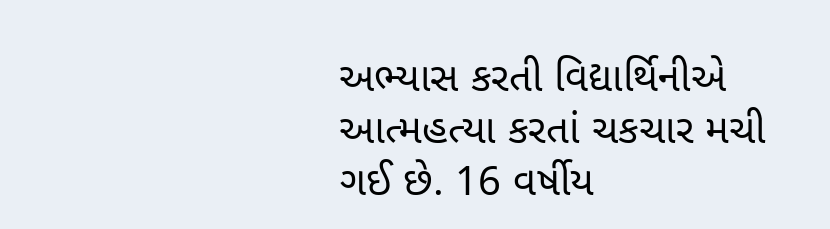અભ્યાસ કરતી વિદ્યાર્થિનીએ આત્મહત્યા કરતાં ચકચાર મચી ગઈ છે. 16 વર્ષીય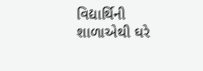વિદ્યાર્થિની શાળાએથી ઘરે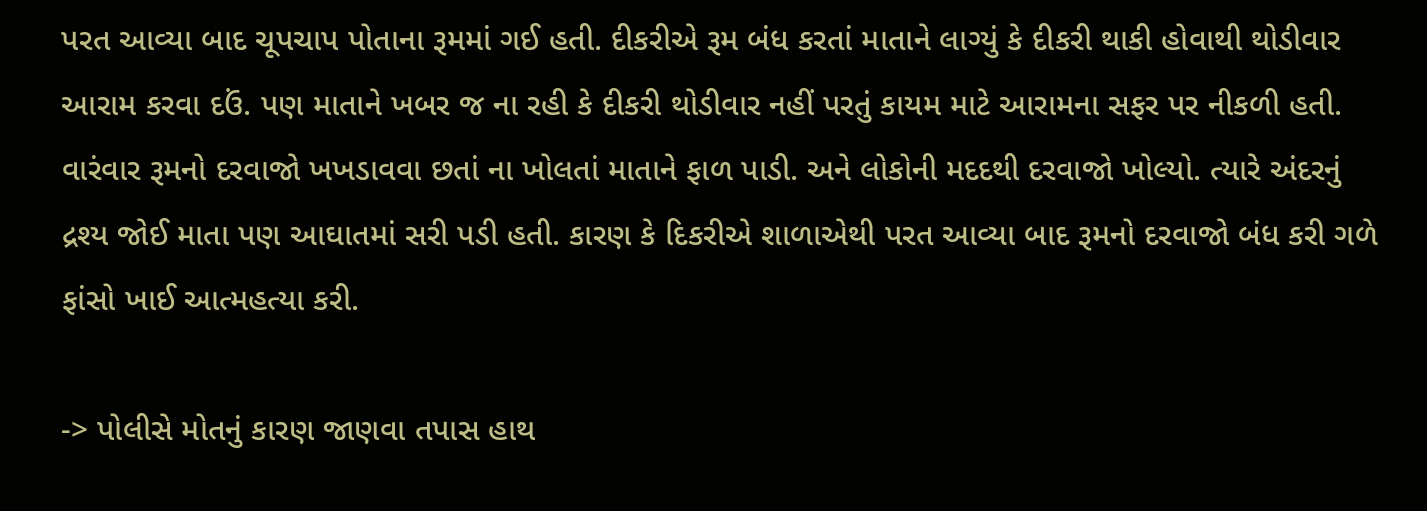પરત આવ્યા બાદ ચૂપચાપ પોતાના રૂમમાં ગઈ હતી. દીકરીએ રૂમ બંધ કરતાં માતાને લાગ્યું કે દીકરી થાકી હોવાથી થોડીવાર આરામ કરવા દઉં. પણ માતાને ખબર જ ના રહી કે દીકરી થોડીવાર નહીં પરતું કાયમ માટે આરામના સફર પર નીકળી હતી. વારંવાર રૂમનો દરવાજો ખખડાવવા છતાં ના ખોલતાં માતાને ફાળ પાડી. અને લોકોની મદદથી દરવાજો ખોલ્યો. ત્યારે અંદરનું દ્રશ્ય જોઈ માતા પણ આઘાતમાં સરી પડી હતી. કારણ કે દિકરીએ શાળાએથી પરત આવ્યા બાદ રૂમનો દરવાજો બંધ કરી ગળે ફાંસો ખાઈ આત્મહત્યા કરી.

-> પોલીસે મોતનું કારણ જાણવા તપાસ હાથ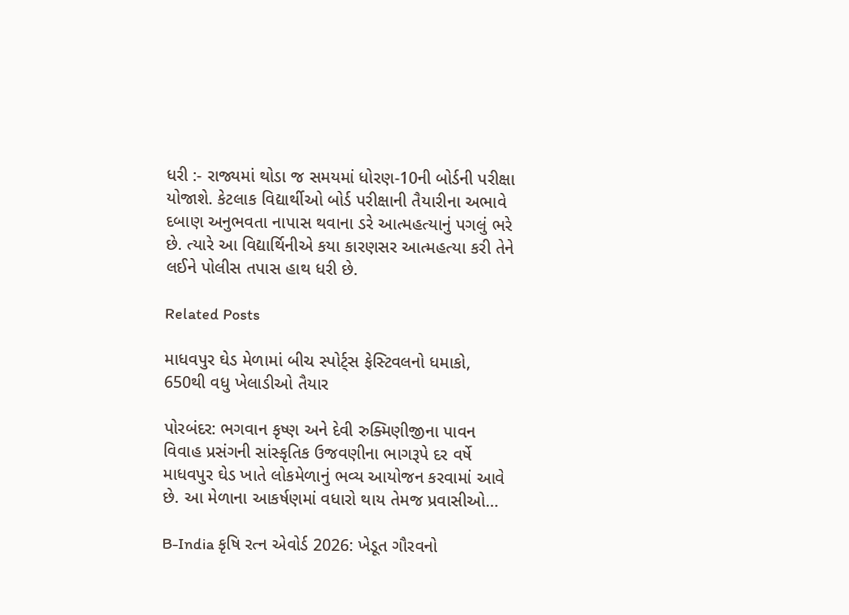ધરી :- રાજ્યમાં થોડા જ સમયમાં ધોરણ-10ની બોર્ડની પરીક્ષા યોજાશે. કેટલાક વિદ્યાર્થીઓ બોર્ડ પરીક્ષાની તૈયારીના અભાવે દબાણ અનુભવતા નાપાસ થવાના ડરે આત્મહત્યાનું પગલું ભરે છે. ત્યારે આ વિદ્યાર્થિનીએ કયા કારણસર આત્મહત્યા કરી તેને લઈને પોલીસ તપાસ હાથ ધરી છે.

Related Posts

માધવપુર ઘેડ મેળામાં બીચ સ્પોર્ટ્સ ફેસ્ટિવલનો ધમાકો, 650થી વધુ ખેલાડીઓ તૈયાર

પોરબંદર: ભગવાન કૃષ્ણ અને દેવી રુક્મિણીજીના પાવન વિવાહ પ્રસંગની સાંસ્કૃતિક ઉજવણીના ભાગરૂપે દર વર્ષે માધવપુર ઘેડ ખાતે લોકમેળાનું ભવ્ય આયોજન કરવામાં આવે છે. આ મેળાના આકર્ષણમાં વધારો થાય તેમજ પ્રવાસીઓ…

B-India કૃષિ રત્ન એવોર્ડ 2026: ખેડૂત ગૌરવનો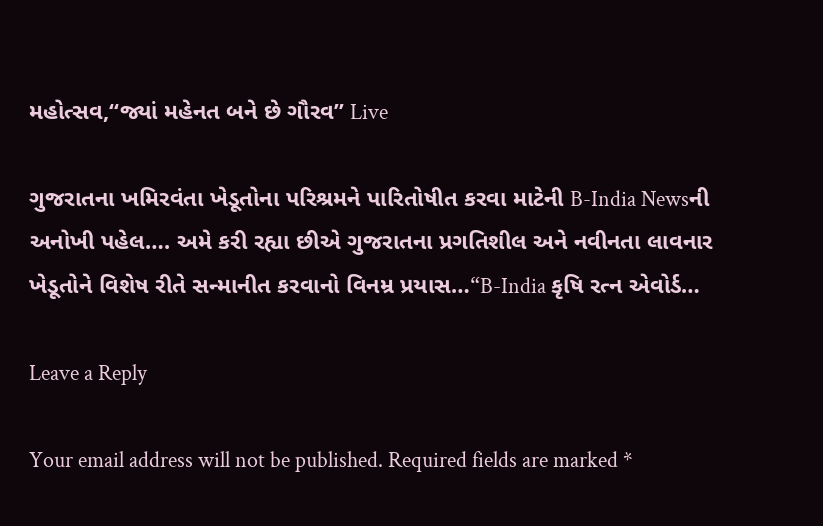મહોત્સવ,“જ્યાં મહેનત બને છે ગૌરવ” Live

ગુજરાતના ખમિરવંતા ખેડૂતોના પરિશ્રમને પારિતોષીત કરવા માટેની B-India Newsની અનોખી પહેલ…. અમે કરી રહ્યા છીએ ગુજરાતના પ્રગતિશીલ અને નવીનતા લાવનાર ખેડૂતોને વિશેષ રીતે સન્માનીત કરવાનો વિનમ્ર પ્રયાસ…“B-India કૃષિ રત્ન એવોર્ડ…

Leave a Reply

Your email address will not be published. Required fields are marked *